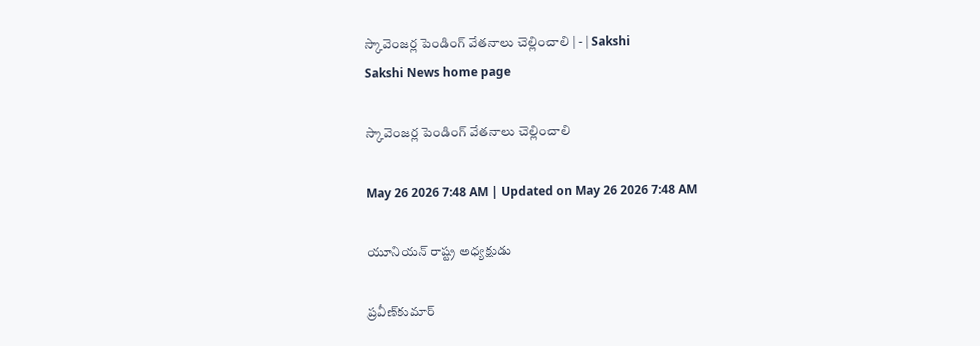స్కావెంజర్ల పెండింగ్‌ వేతనాలు చెల్లించాలి | - | Sakshi
Sakshi News home page

స్కావెంజర్ల పెండింగ్‌ వేతనాలు చెల్లించాలి

May 26 2026 7:48 AM | Updated on May 26 2026 7:48 AM

యూనియన్‌ రాష్ట్ర అధ్యక్షుడు

ప్రవీణ్‌కుమార్‌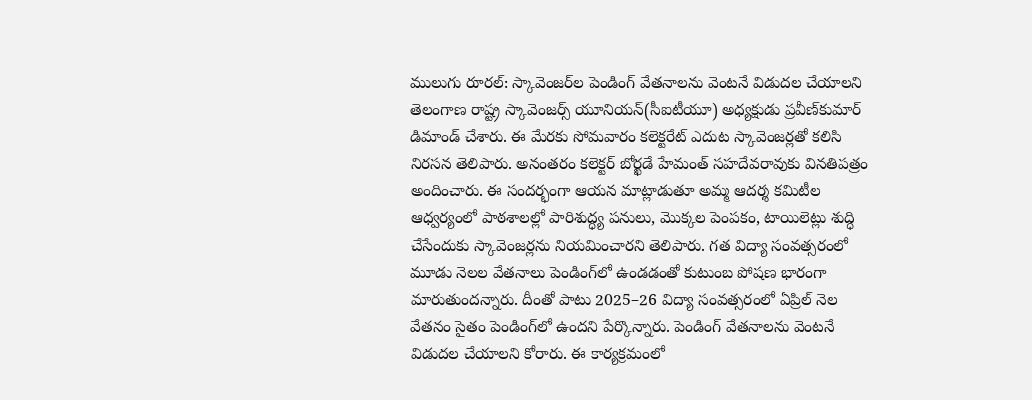ములుగు రూరల్‌: స్కావెంజర్‌ల పెండింగ్‌ వేతనాలను వెంటనే విడుదల చేయాలని తెలంగాణ రాష్ట్ర స్కావెంజర్స్‌ యూనియన్‌(సీఐటీయూ) అధ్యక్షుడు ప్రవీణ్‌కుమార్‌ డిమాండ్‌ చేశారు. ఈ మేరకు సోమవారం కలెక్టరేట్‌ ఎదుట స్కావెంజర్లతో కలిసి నిరసన తెలిపారు. అనంతరం కలెక్టర్‌ బోర్ఖడే హేమంత్‌ సహదేవరావుకు వినతిపత్రం అందించారు. ఈ సందర్భంగా ఆయన మాట్లాడుతూ అమ్మ ఆదర్శ కమిటీల ఆధ్వర్యంలో పాఠశాలల్లో పారిశుద్ధ్య పనులు, మొక్కల పెంపకం, టాయిలెట్లు శుద్ధి చేసేందుకు స్కావెంజర్లను నియమించారని తెలిపారు. గత విద్యా సంవత్సరంలో మూడు నెలల వేతనాలు పెండింగ్‌లో ఉండడంతో కుటుంబ పోషణ భారంగా మారుతుందన్నారు. దీంతో పాటు 2025–26 విద్యా సంవత్సరంలో ఏప్రిల్‌ నెల వేతనం సైతం పెండింగ్‌లో ఉందని పేర్కొన్నారు. పెండింగ్‌ వేతనాలను వెంటనే విడుదల చేయాలని కోరారు. ఈ కార్యక్రమంలో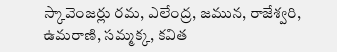స్కావెంజర్లు రమ, ఎలేంద్ర, జమున, రాజేశ్వరి, ఉమరాణి, సమ్మక్క, కవిత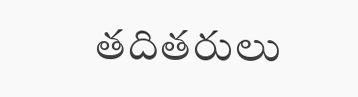తదితరులు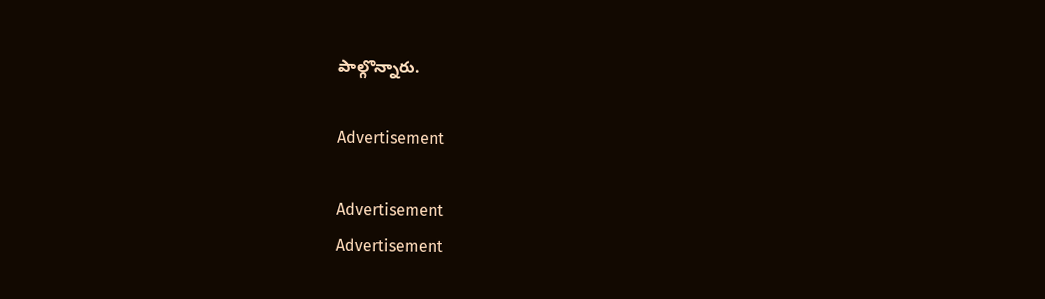పాల్గొన్నారు.

Advertisement

Advertisement
Advertisement